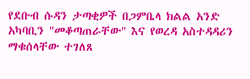የደቡብ ሱዳን ታጣቂዎች በጋምቤላ ክልል አንድ አካባቢን "መቆጣጠራቸው" እና የወረዳ አስተዳዳሪን ማቁሰላቸው ተገለጸ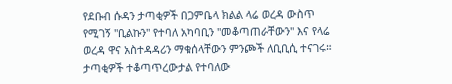የደቡብ ሱዳን ታጣቂዎች በጋምቤላ ክልል ላሬ ወረዳ ውስጥ የሚገኝ "ቢልኩን" የተባለ አካባቢን "መቆጣጠራቸውን" እና የላሬ ወረዳ ዋና አስተዳዳሪን ማቁሰላቸውን ምንጮች ለቢቢሲ ተናገሩ። ታጣቂዎች ተቆጣጥረውታል የተባለው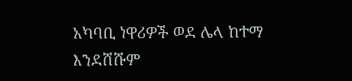አካባቢ ነዋሪዎች ወደ ሌላ ከተማ እንደሸሹም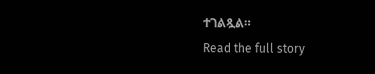ተገልጿል።
Read the full story